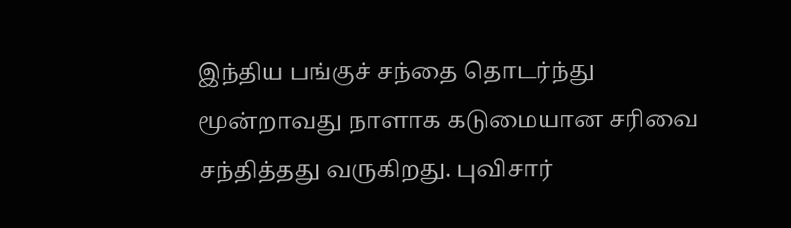இந்திய பங்குச் சந்தை தொடர்ந்து மூன்றாவது நாளாக கடுமையான சரிவை சந்தித்தது வருகிறது. புவிசார்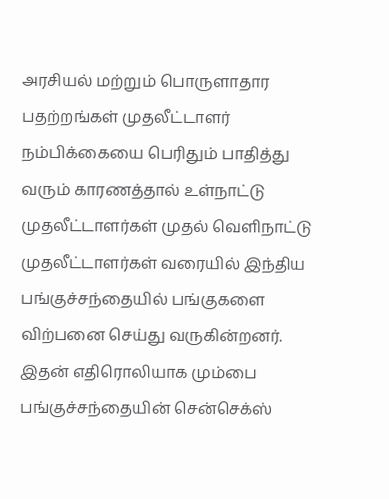அரசியல் மற்றும் பொருளாதார பதற்றங்கள் முதலீட்டாளர் நம்பிக்கையை பெரிதும் பாதித்து வரும் காரணத்தால் உள்நாட்டு முதலீட்டாளர்கள் முதல் வெளிநாட்டு முதலீட்டாளர்கள் வரையில் இந்திய பங்குச்சந்தையில் பங்குகளை விற்பனை செய்து வருகின்றனர்.
இதன் எதிரொலியாக மும்பை பங்குச்சந்தையின் சென்செக்ஸ்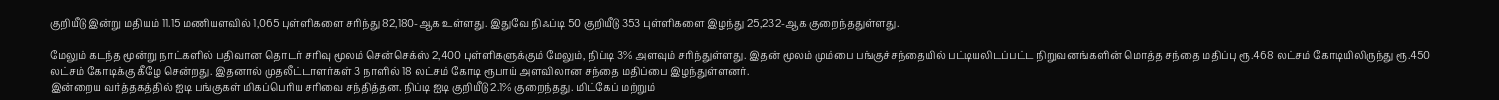குறியீடு இன்று மதியம் 11.15 மணியளவில் 1,065 புள்ளிகளை சரிந்து 82,180-ஆக உள்ளது. இதுவே நிஃப்டி 50 குறியீடு 353 புள்ளிகளை இழந்து 25,232-ஆக குறைந்ததுள்ளது.

மேலும் கடந்த மூன்று நாட்களில் பதிவான தொடர் சரிவு மூலம் சென்செக்ஸ் 2,400 புள்ளிகளுக்கும் மேலும், நிப்டி 3% அளவும் சரிந்துள்ளது. இதன் மூலம் மும்பை பங்குச்சந்தையில் பட்டியலிடப்பட்ட நிறுவனங்களின் மொத்த சந்தை மதிப்பு ரூ.468 லட்சம் கோடியிலிருந்து ரூ.450 லட்சம் கோடிக்கு கீழே சென்றது. இதனால் முதலீட்டாளர்கள் 3 நாளில் 18 லட்சம் கோடி ரூபாய் அளவிலான சந்தை மதிப்பை இழந்துள்ளனர்.
இன்றைய வர்த்தகத்தில் ஐடி பங்குகள் மிகப்பெரிய சரிவை சந்தித்தன. நிப்டி ஐடி குறியீடு 2.1% குறைந்தது. மிட்கேப் மற்றும்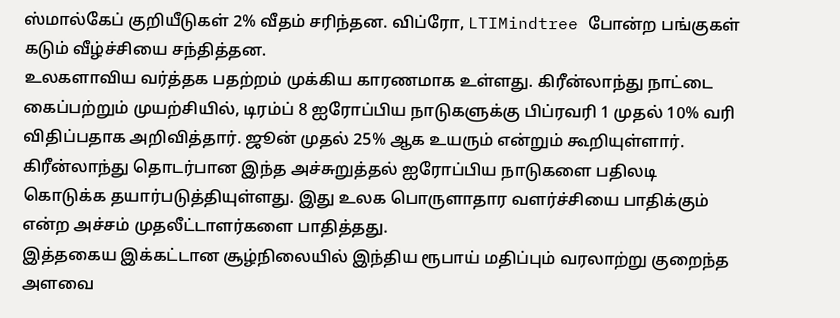ஸ்மால்கேப் குறியீடுகள் 2% வீதம் சரிந்தன. விப்ரோ, LTIMindtree போன்ற பங்குகள் கடும் வீழ்ச்சியை சந்தித்தன.
உலகளாவிய வர்த்தக பதற்றம் முக்கிய காரணமாக உள்ளது. கிரீன்லாந்து நாட்டை கைப்பற்றும் முயற்சியில், டிரம்ப் 8 ஐரோப்பிய நாடுகளுக்கு பிப்ரவரி 1 முதல் 10% வரி விதிப்பதாக அறிவித்தார். ஜூன் முதல் 25% ஆக உயரும் என்றும் கூறியுள்ளார். கிரீன்லாந்து தொடர்பான இந்த அச்சுறுத்தல் ஐரோப்பிய நாடுகளை பதிலடி கொடுக்க தயார்படுத்தியுள்ளது. இது உலக பொருளாதார வளர்ச்சியை பாதிக்கும் என்ற அச்சம் முதலீட்டாளர்களை பாதித்தது.
இத்தகைய இக்கட்டான சூழ்நிலையில் இந்திய ரூபாய் மதிப்பும் வரலாற்று குறைந்த அளவை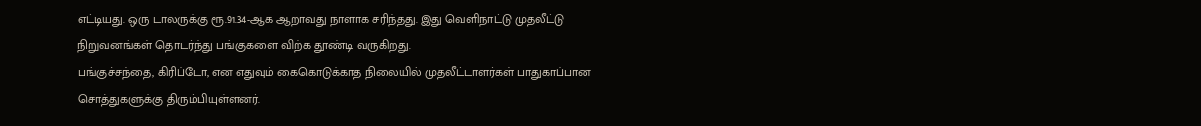எட்டியது. ஒரு டாலருக்கு ரூ.91.34-ஆக ஆறாவது நாளாக சரிந்தது. இது வெளிநாட்டு முதலீட்டு நிறுவனங்கள் தொடர்ந்து பங்குகளை விற்க தூண்டி வருகிறது.
பங்குச்சந்தை, கிரிப்டோ, என எதுவும் கைகொடுக்காத நிலையில் முதலீட்டாளர்கள் பாதுகாப்பான சொத்துகளுக்கு திரும்பியுள்ளனர்.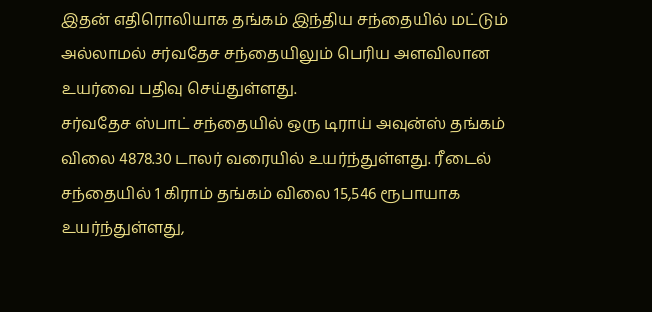இதன் எதிரொலியாக தங்கம் இந்திய சந்தையில் மட்டும் அல்லாமல் சர்வதேச சந்தையிலும் பெரிய அளவிலான உயர்வை பதிவு செய்துள்ளது.
சர்வதேச ஸ்பாட் சந்தையில் ஒரு டிராய் அவுன்ஸ் தங்கம் விலை 4878.30 டாலர் வரையில் உயர்ந்துள்ளது. ரீடைல் சந்தையில் 1 கிராம் தங்கம் விலை 15,546 ரூபாயாக உயர்ந்துள்ளது,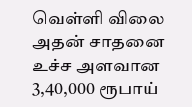வெள்ளி விலை அதன் சாதனை உச்ச அளவான 3,40,000 ரூபாய்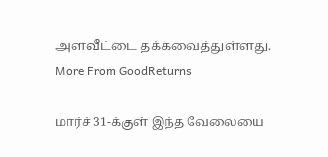அளவீட்டை தக்கவைத்துள்ளது.
More From GoodReturns

மார்ச் 31-க்குள் இந்த வேலையை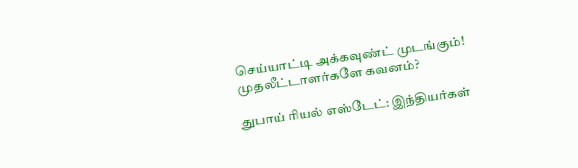செய்யாட்டி அக்கவுண்ட் முடங்கும்! முதலீட்டாளர்களே கவனம்?

துபாய் ரியல் எஸ்டேட்: இந்தியர்கள்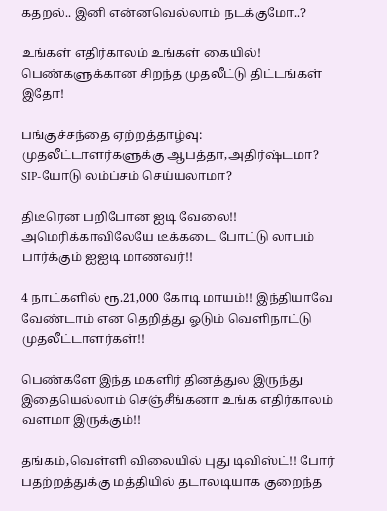கதறல்.. இனி என்னவெல்லாம் நடக்குமோ..?

உங்கள் எதிர்காலம் உங்கள் கையில்! பெண்களுக்கான சிறந்த முதலீட்டு திட்டங்கள் இதோ!

பங்குச்சந்தை ஏற்றத்தாழ்வு: முதலீட்டாளர்களுக்கு ஆபத்தா,அதிர்ஷ்டமா? SIP-யோடு லம்ப்சம் செய்யலாமா?

திடீரென பறிபோன ஐடி வேலை!! அமெரிக்காவிலேயே டீக்கடை போட்டு லாபம் பார்க்கும் ஐஐடி மாணவர்!!

4 நாட்களில் ரூ.21,000 கோடி மாயம்!! இந்தியாவே வேண்டாம் என தெறித்து ஓடும் வெளிநாட்டு முதலீட்டாளர்கள்!!

பெண்களே இந்த மகளிர் தினத்துல இருந்து இதையெல்லாம் செஞ்சீங்கனா உங்க எதிர்காலம் வளமா இருக்கும்!!

தங்கம்,வெள்ளி விலையில் புது டிவிஸ்ட்!! போர் பதற்றத்துக்கு மத்தியில் தடாலடியாக குறைந்த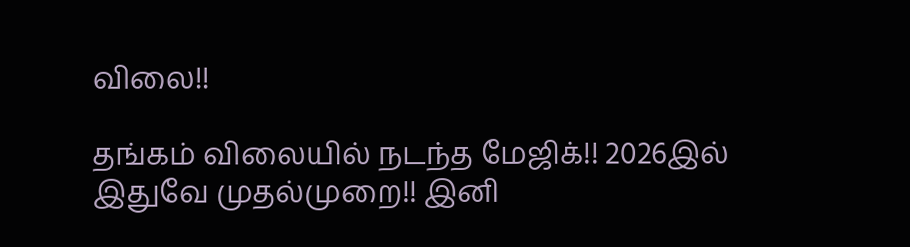விலை!!

தங்கம் விலையில் நடந்த மேஜிக்!! 2026இல் இதுவே முதல்முறை!! இனி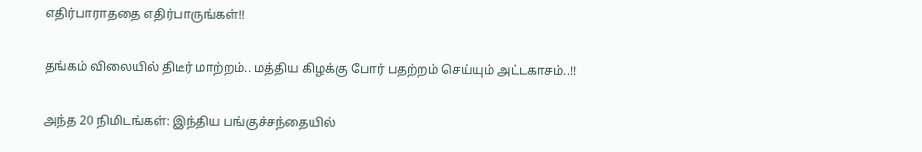எதிர்பாராததை எதிர்பாருங்கள்!!

தங்கம் விலையில் திடீர் மாற்றம்.. மத்திய கிழக்கு போர் பதற்றம் செய்யும் அட்டகாசம்..!!

அந்த 20 நிமிடங்கள்: இந்திய பங்குச்சந்தையில்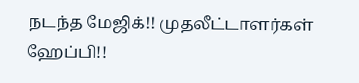நடந்த மேஜிக்!! முதலீட்டாளர்கள் ஹேப்பி!!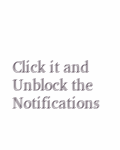Click it and Unblock the Notifications